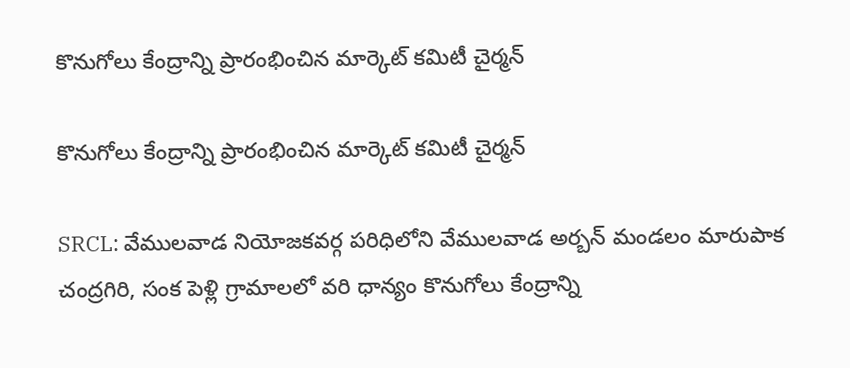కొనుగోలు కేంద్రాన్ని ప్రారంభించిన మార్కెట్ కమిటీ చైర్మన్

కొనుగోలు కేంద్రాన్ని ప్రారంభించిన మార్కెట్ కమిటీ చైర్మన్

SRCL: వేములవాడ నియోజకవర్గ పరిధిలోని వేములవాడ అర్బన్ మండలం మారుపాక చంద్రగిరి, సంక పెళ్లి గ్రామాలలో వరి ధాన్యం కొనుగోలు కేంద్రాన్ని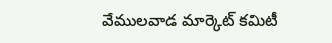వేములవాడ మార్కెట్ కమిటీ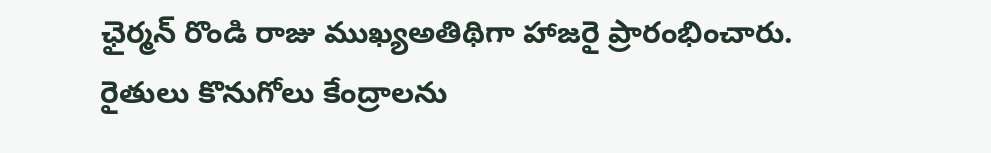ఛైర్మన్ రొండి రాజు ముఖ్యఅతిథిగా హాజరై ప్రారంభించారు. రైతులు కొనుగోలు కేంద్రాలను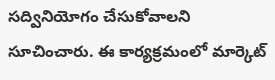సద్వినియోగం చేసుకోవాలని సూచించారు. ఈ కార్యక్రమంలో మార్కెట్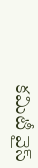కమిటీ వైస్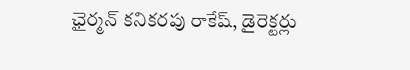ఛైర్మన్ కనికరపు రాకేష్, డైరెక్టర్లు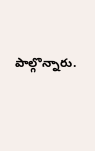పాల్గొన్నారు.